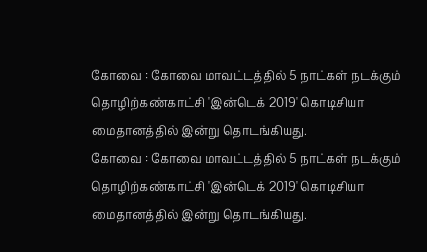கோவை : கோவை மாவட்டத்தில் 5 நாட்கள் நடக்கும் தொழிற்கண்காட்சி 'இன்டெக் 2019' கொடிசியா மைதானத்தில் இன்று தொடங்கியது.
கோவை : கோவை மாவட்டத்தில் 5 நாட்கள் நடக்கும் தொழிற்கண்காட்சி 'இன்டெக் 2019' கொடிசியா மைதானத்தில் இன்று தொடங்கியது.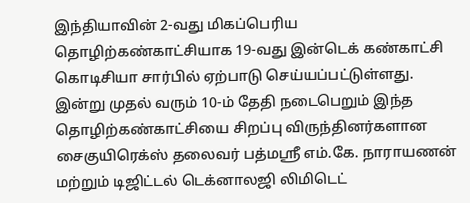இந்தியாவின் 2-வது மிகப்பெரிய தொழிற்கண்காட்சியாக 19-வது இன்டெக் கண்காட்சி கொடிசியா சார்பில் ஏற்பாடு செய்யப்பட்டுள்ளது. இன்று முதல் வரும் 10-ம் தேதி நடைபெறும் இந்த தொழிற்கண்காட்சியை சிறப்பு விருந்தினர்களான சைகுயிரெக்ஸ் தலைவர் பத்மஸ்ரீ எம்.கே. நாராயணன் மற்றும் டிஜிட்டல் டெக்னாலஜி லிமிடெட்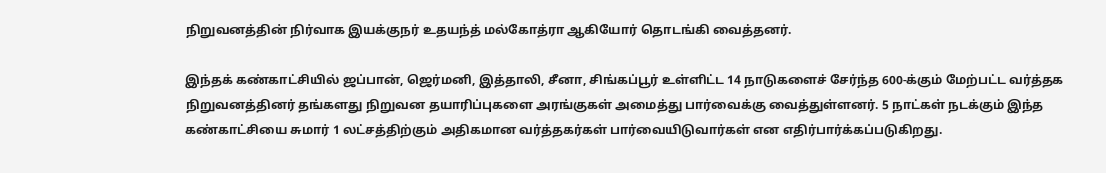நிறுவனத்தின் நிர்வாக இயக்குநர் உதயந்த் மல்கோத்ரா ஆகியோர் தொடங்கி வைத்தனர்.

இந்தக் கண்காட்சியில் ஜப்பான், ஜெர்மனி, இத்தாலி, சீனா, சிங்கப்பூர் உள்ளிட்ட 14 நாடுகளைச் சேர்ந்த 600-க்கும் மேற்பட்ட வர்த்தக நிறுவனத்தினர் தங்களது நிறுவன தயாரிப்புகளை அரங்குகள் அமைத்து பார்வைக்கு வைத்துள்ளனர். 5 நாட்கள் நடக்கும் இந்த கண்காட்சியை சுமார் 1 லட்சத்திற்கும் அதிகமான வர்த்தகர்கள் பார்வையிடுவார்கள் என எதிர்பார்க்கப்படுகிறது.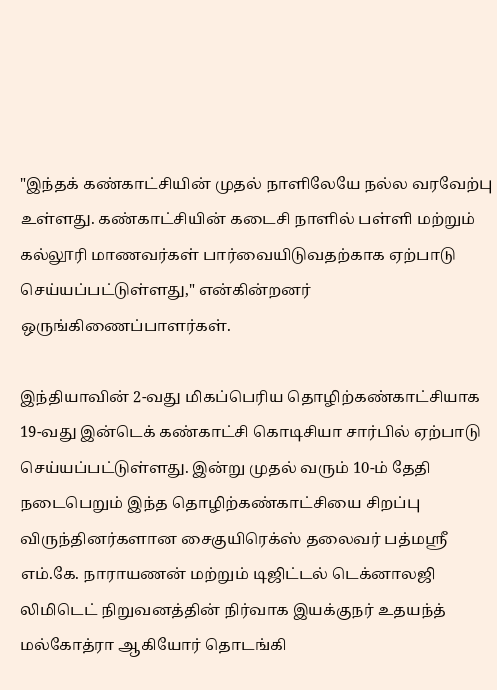"இந்தக் கண்காட்சியின் முதல் நாளிலேயே நல்ல வரவேற்பு உள்ளது. கண்காட்சியின் கடைசி நாளில் பள்ளி மற்றும் கல்லூரி மாணவர்கள் பார்வையிடுவதற்காக ஏற்பாடு செய்யப்பட்டுள்ளது," என்கின்றனர் ஒருங்கிணைப்பாளர்கள்.

இந்தியாவின் 2-வது மிகப்பெரிய தொழிற்கண்காட்சியாக 19-வது இன்டெக் கண்காட்சி கொடிசியா சார்பில் ஏற்பாடு செய்யப்பட்டுள்ளது. இன்று முதல் வரும் 10-ம் தேதி நடைபெறும் இந்த தொழிற்கண்காட்சியை சிறப்பு விருந்தினர்களான சைகுயிரெக்ஸ் தலைவர் பத்மஸ்ரீ எம்.கே. நாராயணன் மற்றும் டிஜிட்டல் டெக்னாலஜி லிமிடெட் நிறுவனத்தின் நிர்வாக இயக்குநர் உதயந்த் மல்கோத்ரா ஆகியோர் தொடங்கி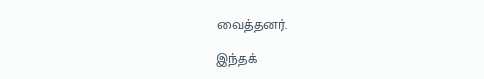வைத்தனர்.

இந்தக்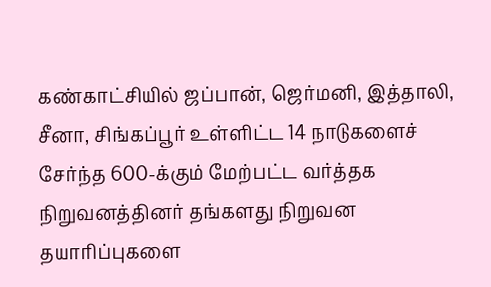கண்காட்சியில் ஜப்பான், ஜெர்மனி, இத்தாலி, சீனா, சிங்கப்பூர் உள்ளிட்ட 14 நாடுகளைச் சேர்ந்த 600-க்கும் மேற்பட்ட வர்த்தக நிறுவனத்தினர் தங்களது நிறுவன தயாரிப்புகளை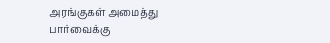அரங்குகள் அமைத்து பார்வைக்கு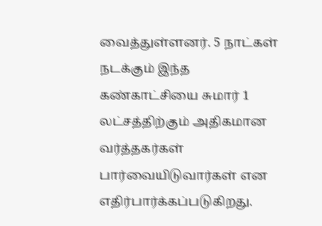வைத்துள்ளனர். 5 நாட்கள் நடக்கும் இந்த கண்காட்சியை சுமார் 1 லட்சத்திற்கும் அதிகமான வர்த்தகர்கள் பார்வையிடுவார்கள் என எதிர்பார்க்கப்படுகிறது.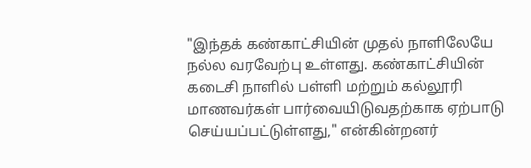"இந்தக் கண்காட்சியின் முதல் நாளிலேயே நல்ல வரவேற்பு உள்ளது. கண்காட்சியின் கடைசி நாளில் பள்ளி மற்றும் கல்லூரி மாணவர்கள் பார்வையிடுவதற்காக ஏற்பாடு செய்யப்பட்டுள்ளது," என்கின்றனர்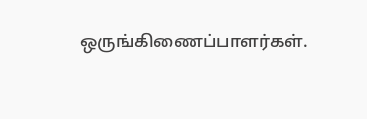ஒருங்கிணைப்பாளர்கள்.